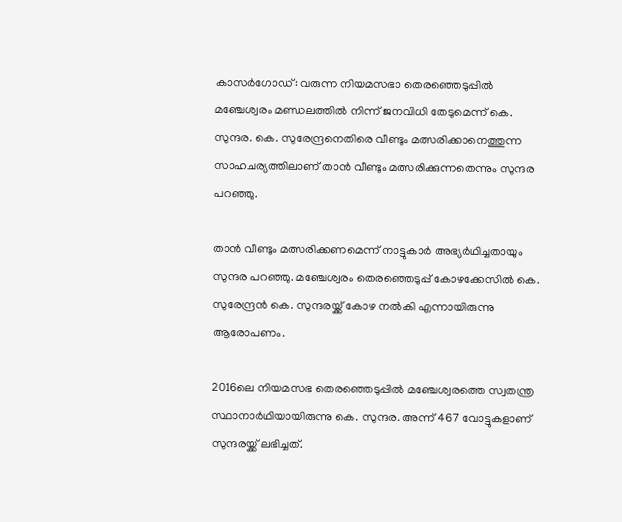കാസർഗോഡ്: വരുന്ന നിയമസഭാ തെരഞ്ഞെടുപ്പിൽ മഞ്ചേശ്വരം മണ്ഡലത്തിൽ നിന്ന് ജനവിധി തേടുമെന്ന് കെ. സുന്ദര. കെ. സുരേന്ദ്രനെതിരെ വീണ്ടും മത്സരിക്കാനെത്തുന്ന സാഹചര്യത്തിലാണ് താൻ വീണ്ടും മത്സരിക്കുന്നതെന്നും സുന്ദര പറഞ്ഞു.

താൻ വീണ്ടും മത്സരിക്കണമെന്ന് നാട്ടുകാർ അഭ്യർഥിച്ചതായും സുന്ദര പറഞ്ഞു. മഞ്ചേശ്വരം തെരഞ്ഞെടുപ്പ് കോഴക്കേസിൽ കെ. സുരേന്ദ്രൻ കെ. സുന്ദരയ്ക്ക് കോഴ നൽകി എന്നായിരുന്നു ആരോപണം.

2016ലെ നിയമസഭ തെരഞ്ഞെടുപ്പില്‍ മഞ്ചേശ്വരത്തെ സ്വതന്ത്ര സ്ഥാനാർഥിയായിരുന്നു കെ. സുന്ദര. അന്ന് 467 വോട്ടുകളാണ് സുന്ദരയ്ക്ക് ലഭിച്ചത്.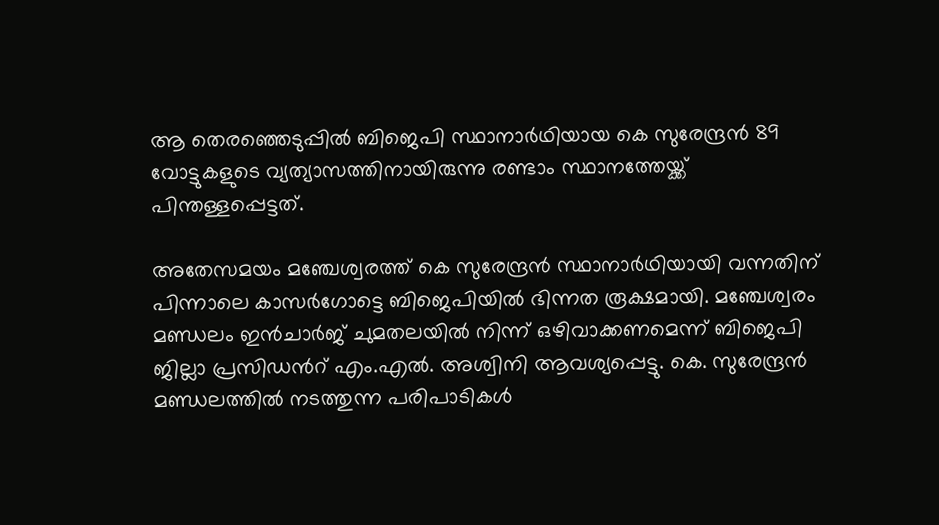ആ തെരഞ്ഞെടുപ്പില്‍ ബിജെപി സ്ഥാനാർഥിയായ കെ സുരേന്ദ്രന്‍ 89 വോട്ടുകളുടെ വ്യത്യാസത്തിനായിരുന്നു രണ്ടാം സ്ഥാനത്തേയ്ക്ക് പിന്തള്ളപ്പെട്ടത്.

അതേസമയം മഞ്ചേശ്വരത്ത് കെ സുരേന്ദ്രൻ സ്ഥാനാർഥിയായി വന്നതിന് പിന്നാലെ കാസർഗോട്ടെ ബിജെപിയിൽ ഭിന്നത രൂക്ഷമായി. മഞ്ചേശ്വരം മണ്ഡലം ഇൻചാർജ് ചുമതലയിൽ നിന്ന് ഒഴിവാക്കണമെന്ന് ബിജെപി ജില്ലാ പ്രസിഡന്‍റ് എം.എൽ. അശ്വിനി ആവശ്യപ്പെട്ടു. കെ. സുരേന്ദ്രൻ മണ്ഡലത്തിൽ നടത്തുന്ന പരിപാടികൾ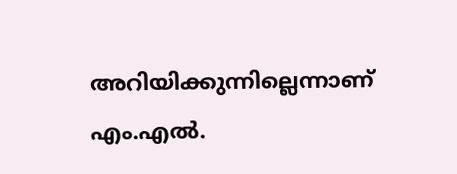അറിയിക്കുന്നില്ലെന്നാണ് എം.എൽ.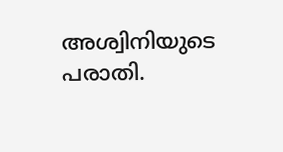അശ്വിനിയുടെ പരാതി.